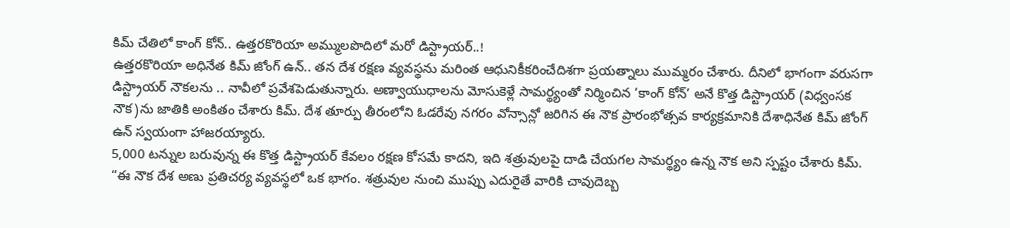కిమ్ చేతిలో కాంగ్ కోన్.. ఉత్తరకొరియా అమ్ములపొదిలో మరో డిస్ట్రాయర్..!
ఉత్తరకొరియా అధినేత కిమ్ జోంగ్ ఉన్.. తన దేశ రక్షణ వ్యవస్థను మరింత ఆధునికీకరించేదిశగా ప్రయత్నాలు ముమ్మరం చేశారు. దీనిలో భాగంగా వరుసగా డిస్ట్రాయర్ నౌకలను .. నావీలో ప్రవేశపెడుతున్నారు. అణ్వాయుధాలను మోసుకెళ్లే సామర్థ్యంతో నిర్మించిన ‘కాంగ్ కోన్’ అనే కొత్త డిస్ట్రాయర్ (విధ్వంసక నౌక)ను జాతికి అంకితం చేశారు కిమ్. దేశ తూర్పు తీరంలోని ఓడరేవు నగరం వోన్సాన్లో జరిగిన ఈ నౌక ప్రారంభోత్సవ కార్యక్రమానికి దేశాధినేత కిమ్ జోంగ్ ఉన్ స్వయంగా హాజరయ్యారు.
5,000 టన్నుల బరువున్న ఈ కొత్త డిస్ట్రాయర్ కేవలం రక్షణ కోసమే కాదని, ఇది శత్రువులపై దాడి చేయగల సామర్థ్యం ఉన్న నౌక అని స్పష్టం చేశారు కిమ్. “ఈ నౌక దేశ అణు ప్రతిచర్య వ్యవస్థలో ఒక భాగం. శత్రువుల నుంచి ముప్పు ఎదురైతే వారికి చావుదెబ్బ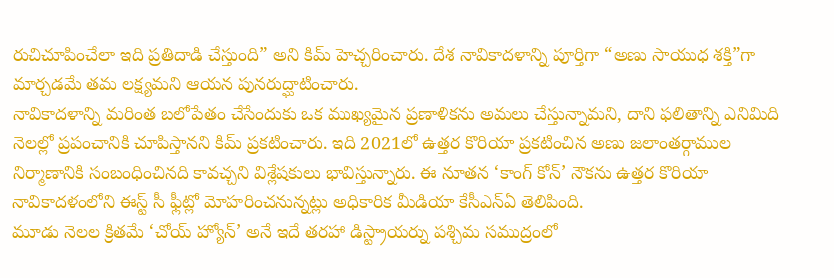రుచిచూపించేలా ఇది ప్రతిదాడి చేస్తుంది” అని కిమ్ హెచ్చరించారు. దేశ నావికాదళాన్ని పూర్తిగా “అణు సాయుధ శక్తి”గా మార్చడమే తమ లక్ష్యమని ఆయన పునరుద్ఘాటించారు.
నావికాదళాన్ని మరింత బలోపేతం చేసేందుకు ఒక ముఖ్యమైన ప్రణాళికను అమలు చేస్తున్నామని, దాని ఫలితాన్ని ఎనిమిది నెలల్లో ప్రపంచానికి చూపిస్తానని కిమ్ ప్రకటించారు. ఇది 2021లో ఉత్తర కొరియా ప్రకటించిన అణు జలాంతర్గాముల నిర్మాణానికి సంబంధించినది కావచ్చని విశ్లేషకులు భావిస్తున్నారు. ఈ నూతన ‘కాంగ్ కోన్’ నౌకను ఉత్తర కొరియా నావికాదళంలోని ఈస్ట్ సీ ఫ్లీట్లో మోహరించనున్నట్లు అధికారిక మీడియా కేసీఎన్ఏ తెలిపింది.
మూడు నెలల క్రితమే ‘చోయ్ హ్యోన్’ అనే ఇదే తరహా డిస్ట్రాయర్ను పశ్చిమ సముద్రంలో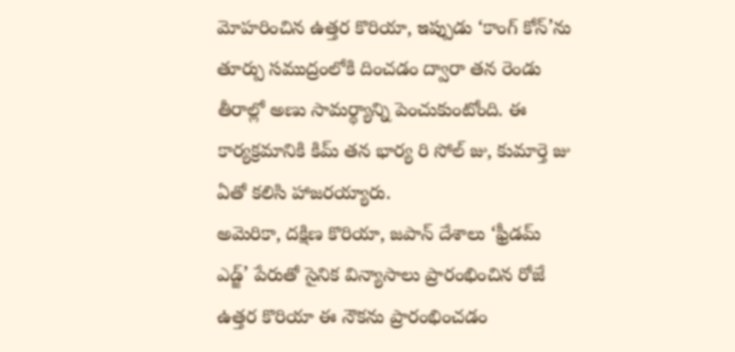మోహరించిన ఉత్తర కొరియా, ఇప్పుడు ‘కాంగ్ కోన్’ను తూర్పు సముద్రంలోకి దించడం ద్వారా తన రెండు తీరాల్లో అణు సామర్థ్యాన్ని పెంచుకుంటోంది. ఈ కార్యక్రమానికి కిమ్ తన భార్య రి సోల్ జు, కుమార్తె జు ఏతో కలిసి హాజరయ్యారు.
అమెరికా, దక్షిణ కొరియా, జపాన్ దేశాలు ‘ఫ్రీడమ్ ఎడ్జ్’ పేరుతో సైనిక విన్యాసాలు ప్రారంభించిన రోజే ఉత్తర కొరియా ఈ నౌకను ప్రారంభించడం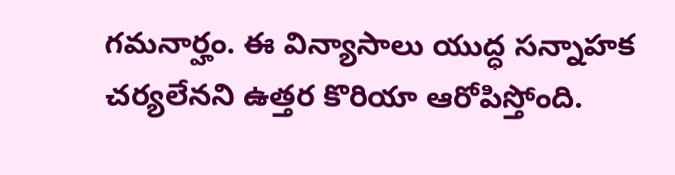గమనార్హం. ఈ విన్యాసాలు యుద్ధ సన్నాహక చర్యలేనని ఉత్తర కొరియా ఆరోపిస్తోంది.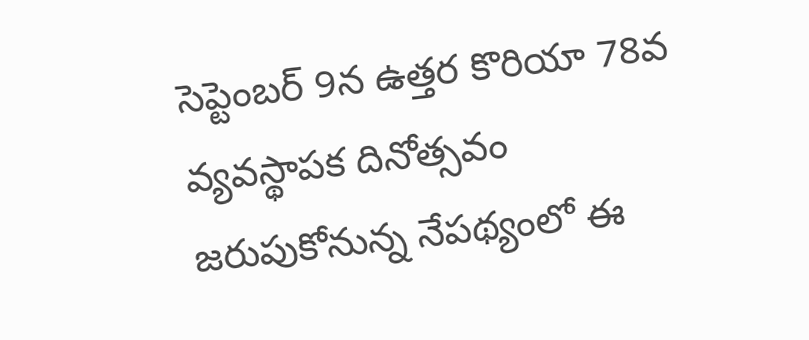సెప్టెంబర్ 9న ఉత్తర కొరియా 78వ వ్యవస్థాపక దినోత్సవం జరుపుకోనున్న నేపథ్యంలో ఈ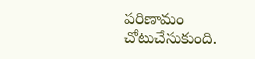పరిణామం చోటుచేసుకుంది.